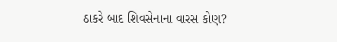ઠાકરે બાદ શિવસેનાના વારસ કોણ?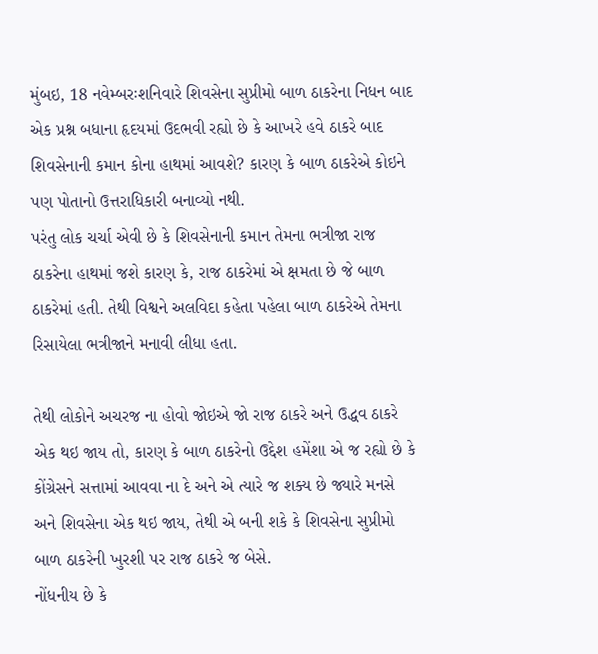મુંબઇ, 18 નવેમ્બરઃશનિવારે શિવસેના સુપ્રીમો બાળ ઠાકરેના નિધન બાદ એક પ્રશ્ન બધાના હૃદયમાં ઉદભવી રહ્યો છે કે આખરે હવે ઠાકરે બાદ શિવસેનાની કમાન કોના હાથમાં આવશે? કારણ કે બાળ ઠાકરેએ કોઇને પણ પોતાનો ઉત્તરાધિકારી બનાવ્યો નથી.
પરંતુ લોક ચર્ચા એવી છે કે શિવસેનાની કમાન તેમના ભત્રીજા રાજ ઠાકરેના હાથમાં જશે કારણ કે, રાજ ઠાકરેમાં એ ક્ષમતા છે જે બાળ ઠાકરેમાં હતી. તેથી વિશ્વને અલવિદા કહેતા પહેલા બાળ ઠાકરેએ તેમના રિસાયેલા ભત્રીજાને મનાવી લીધા હતા.

તેથી લોકોને અચરજ ના હોવો જોઇએ જો રાજ ઠાકરે અને ઉદ્ધવ ઠાકરે એક થઇ જાય તો, કારણ કે બાળ ઠાકરેનો ઉદ્દેશ હમેંશા એ જ રહ્યો છે કે કોંગ્રેસને સત્તામાં આવવા ના દે અને એ ત્યારે જ શક્ય છે જ્યારે મનસે અને શિવસેના એક થઇ જાય, તેથી એ બની શકે કે શિવસેના સુપ્રીમો બાળ ઠાકરેની ખુરશી પર રાજ ઠાકરે જ બેસે.
નોંધનીય છે કે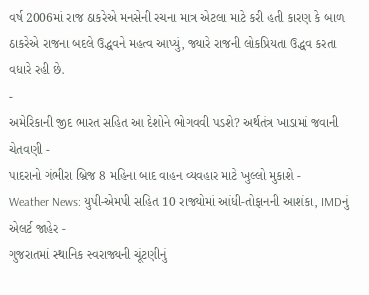વર્ષ 2006માં રાજ ઠાકરેએ મનસેની રચના માત્ર એટલા માટે કરી હતી કારણ કે બાળ ઠાકરેએ રાજના બદલે ઉદ્ધવને મહત્વ આપ્યું, જ્યારે રાજની લોકપ્રિયતા ઉદ્ધવ કરતા વધારે રહી છે.
-
અમેરિકાની જીદ ભારત સહિત આ દેશોને ભોગવવી પડશે? અર્થતંત્ર ખાડામાં જવાની ચેતવણી -
પાદરાનો ગંભીરા બ્રિજ 8 મહિના બાદ વાહન વ્યવહાર માટે ખુલ્લો મુકાશે -
Weather News: યુપી-એમપી સહિત 10 રાજ્યોમાં આંધી-તોફાનની આશંકા, IMDનું એલર્ટ જાહેર -
ગુજરાતમાં સ્થાનિક સ્વરાજ્યની ચૂંટણીનું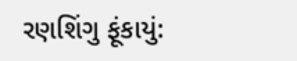રણશિંગુ ફૂંકાયું: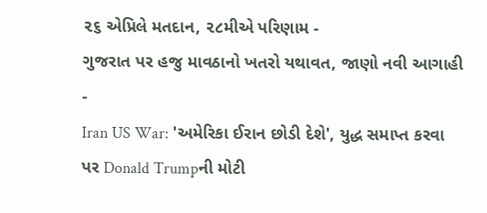૨૬ એપ્રિલે મતદાન, ૨૮મીએ પરિણામ -
ગુજરાત પર હજુ માવઠાનો ખતરો યથાવત, જાણો નવી આગાહી -
Iran US War: 'અમેરિકા ઈરાન છોડી દેશે', યુદ્ધ સમાપ્ત કરવા પર Donald Trumpની મોટી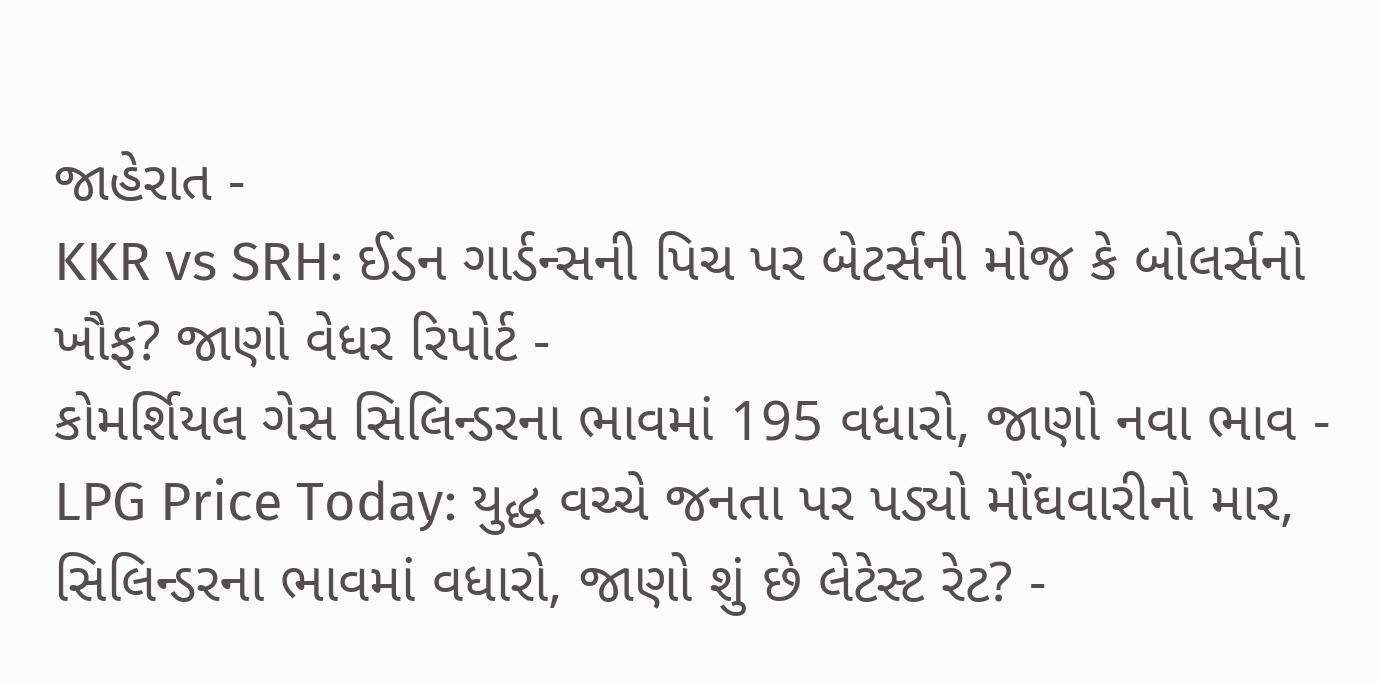જાહેરાત -
KKR vs SRH: ઈડન ગાર્ડન્સની પિચ પર બેટર્સની મોજ કે બોલર્સનો ખૌફ? જાણો વેધર રિપોર્ટ -
કોમર્શિયલ ગેસ સિલિન્ડરના ભાવમાં 195 વધારો, જાણો નવા ભાવ -
LPG Price Today: યુદ્ધ વચ્ચે જનતા પર પડ્યો મોંઘવારીનો માર, સિલિન્ડરના ભાવમાં વધારો, જાણો શું છે લેટેસ્ટ રેટ? -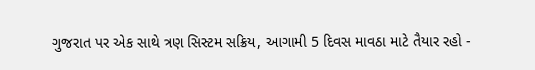ગુજરાત પર એક સાથે ત્રણ સિસ્ટમ સક્રિય, આગામી 5 દિવસ માવઠા માટે તૈયાર રહો -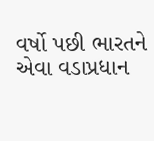વર્ષો પછી ભારતને એવા વડાપ્રધાન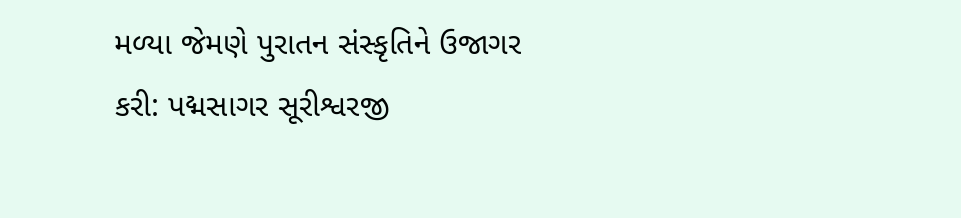મળ્યા જેમણે પુરાતન સંસ્કૃતિને ઉજાગર કરી: પદ્મસાગર સૂરીશ્વરજી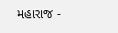મહારાજ -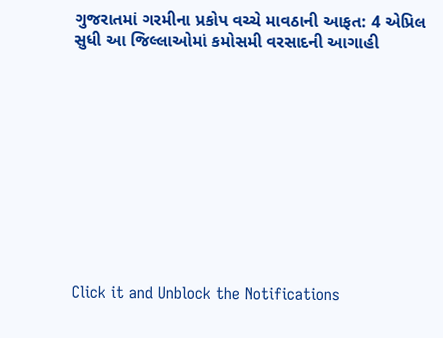ગુજરાતમાં ગરમીના પ્રકોપ વચ્ચે માવઠાની આફત: 4 એપ્રિલ સુધી આ જિલ્લાઓમાં કમોસમી વરસાદની આગાહી











Click it and Unblock the Notifications